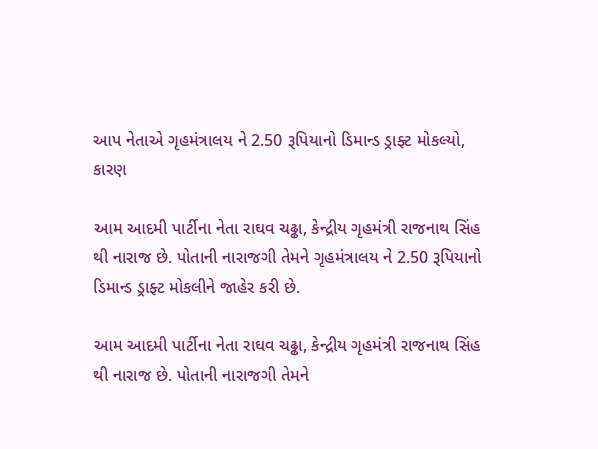આપ નેતાએ ગૃહમંત્રાલય ને 2.50 રૂપિયાનો ડિમાન્ડ ડ્રાફ્ટ મોકલ્યો, કારણ

આમ આદમી પાર્ટીના નેતા રાઘવ ચઢ્ઢા, કેન્દ્રીય ગૃહમંત્રી રાજનાથ સિંહ થી નારાજ છે. પોતાની નારાજગી તેમને ગૃહમંત્રાલય ને 2.50 રૂપિયાનો ડિમાન્ડ ડ્રાફ્ટ મોકલીને જાહેર કરી છે.

આમ આદમી પાર્ટીના નેતા રાઘવ ચઢ્ઢા, કેન્દ્રીય ગૃહમંત્રી રાજનાથ સિંહ થી નારાજ છે. પોતાની નારાજગી તેમને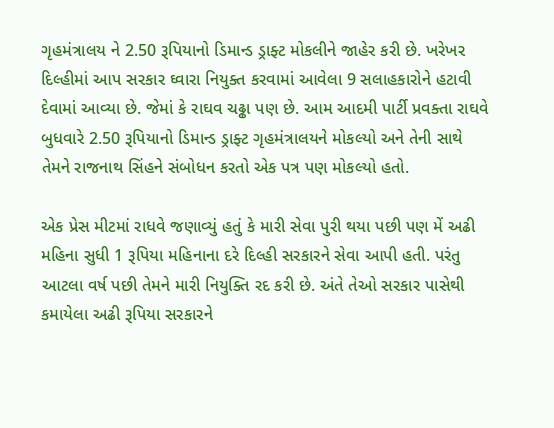ગૃહમંત્રાલય ને 2.50 રૂપિયાનો ડિમાન્ડ ડ્રાફ્ટ મોકલીને જાહેર કરી છે. ખરેખર દિલ્હીમાં આપ સરકાર ઘ્વારા નિયુક્ત કરવામાં આવેલા 9 સલાહકારોને હટાવી દેવામાં આવ્યા છે. જેમાં કે રાઘવ ચઢ્ઢા પણ છે. આમ આદમી પાર્ટી પ્રવક્તા રાઘવે બુધવારે 2.50 રૂપિયાનો ડિમાન્ડ ડ્રાફ્ટ ગૃહમંત્રાલયને મોકલ્યો અને તેની સાથે તેમને રાજનાથ સિંહને સંબોધન કરતો એક પત્ર પણ મોકલ્યો હતો.

એક પ્રેસ મીટમાં રાધવે જણાવ્યું હતું કે મારી સેવા પુરી થયા પછી પણ મેં અઢી મહિના સુધી 1 રૂપિયા મહિનાના દરે દિલ્હી સરકારને સેવા આપી હતી. પરંતુ આટલા વર્ષ પછી તેમને મારી નિયુક્તિ રદ કરી છે. અંતે તેઓ સરકાર પાસેથી કમાયેલા અઢી રૂપિયા સરકારને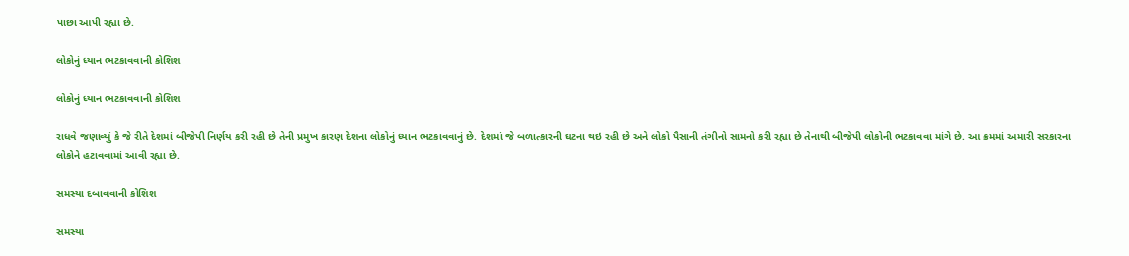પાછા આપી રહ્યા છે.

લોકોનું ધ્યાન ભટકાવવાની કોશિશ

લોકોનું ધ્યાન ભટકાવવાની કોશિશ

રાધવે જણાવ્યું કે જે રીતે દેશમાં બીજેપી નિર્ણય કરી રહી છે તેની પ્રમુખ કારણ દેશના લોકોનું ધ્યાન ભટકાવવાનું છે. દેશમાં જે બળાત્કારની ઘટના થઇ રહી છે અને લોકો પૈસાની તંગીનો સામનો કરી રહ્યા છે તેનાથી બીજેપી લોકોની ભટકાવવા માંગે છે. આ ક્રમમાં અમારી સરકારના લોકોને હટાવવામાં આવી રહ્યા છે.

સમસ્યા દબાવવાની કોશિશ

સમસ્યા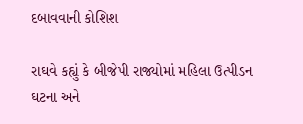દબાવવાની કોશિશ

રાઘવે કહ્યું કે બીજેપી રાજ્યોમાં મહિલા ઉત્પીડન ઘટના અને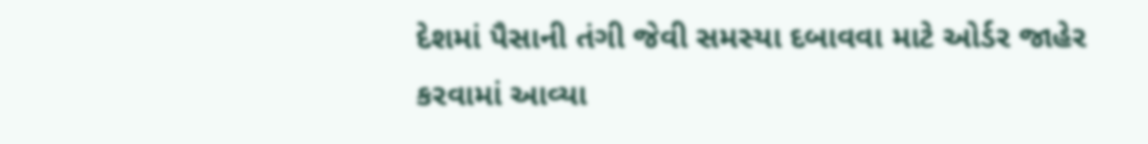દેશમાં પૈસાની તંગી જેવી સમસ્યા દબાવવા માટે ઓર્ડર જાહેર કરવામાં આવ્યા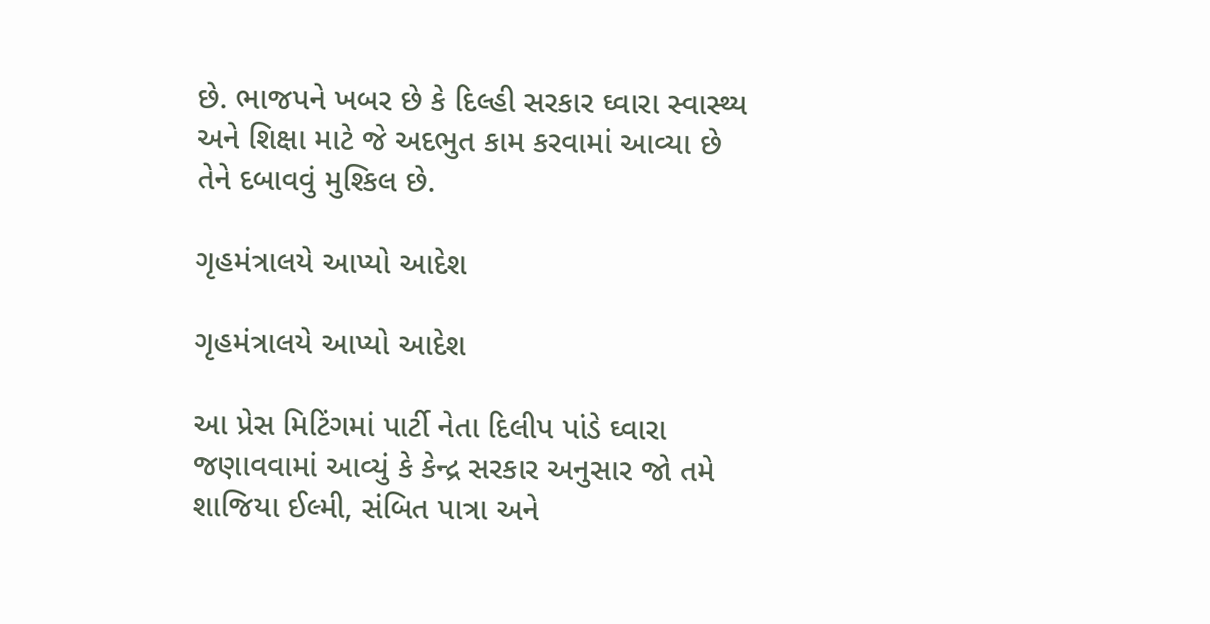છે. ભાજપને ખબર છે કે દિલ્હી સરકાર ઘ્વારા સ્વાસ્થ્ય અને શિક્ષા માટે જે અદભુત કામ કરવામાં આવ્યા છે તેને દબાવવું મુશ્કિલ છે.

ગૃહમંત્રાલયે આપ્યો આદેશ

ગૃહમંત્રાલયે આપ્યો આદેશ

આ પ્રેસ મિટિંગમાં પાર્ટી નેતા દિલીપ પાંડે ઘ્વારા જણાવવામાં આવ્યું કે કેન્દ્ર સરકાર અનુસાર જો તમે શાજિયા ઈલ્મી, સંબિત પાત્રા અને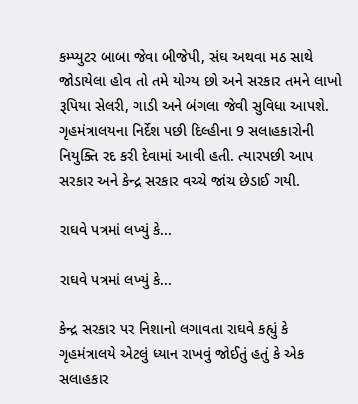કમ્પ્યુટર બાબા જેવા બીજેપી, સંઘ અથવા મઠ સાથે જોડાયેલા હોવ તો તમે યોગ્ય છો અને સરકાર તમને લાખો રૂપિયા સેલરી, ગાડી અને બંગલા જેવી સુવિધા આપશે. ગૃહમંત્રાલયના નિર્દેશ પછી દિલ્હીના 9 સલાહકારોની નિયુક્તિ રદ કરી દેવામાં આવી હતી. ત્યારપછી આપ સરકાર અને કેન્દ્ર સરકાર વચ્ચે જાંચ છેડાઈ ગયી.

રાઘવે પત્રમાં લખ્યું કે...

રાઘવે પત્રમાં લખ્યું કે...

કેન્દ્ર સરકાર પર નિશાનો લગાવતા રાઘવે કહ્યું કે ગૃહમંત્રાલયે એટલું ધ્યાન રાખવું જોઈતું હતું કે એક સલાહકાર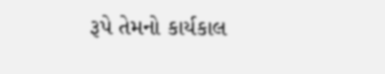રૂપે તેમનો કાર્યકાલ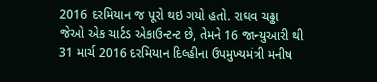2016 દરમિયાન જ પૂરો થઇ ગયો હતો. રાઘવ ચઢ્ઢા જેઓ એક ચાર્ટડ એકાઉન્ટન્ટ છે, તેમને 16 જાન્યુઆરી થી 31 માર્ચ 2016 દરમિયાન દિલ્હીના ઉપમુખ્યમંત્રી મનીષ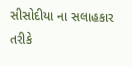સીસોદીયા ના સલાહકાર તરીકે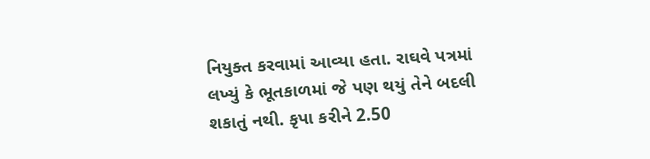નિયુક્ત કરવામાં આવ્યા હતા. રાઘવે પત્રમાં લખ્યું કે ભૂતકાળમાં જે પણ થયું તેને બદલી શકાતું નથી. કૃપા કરીને 2.50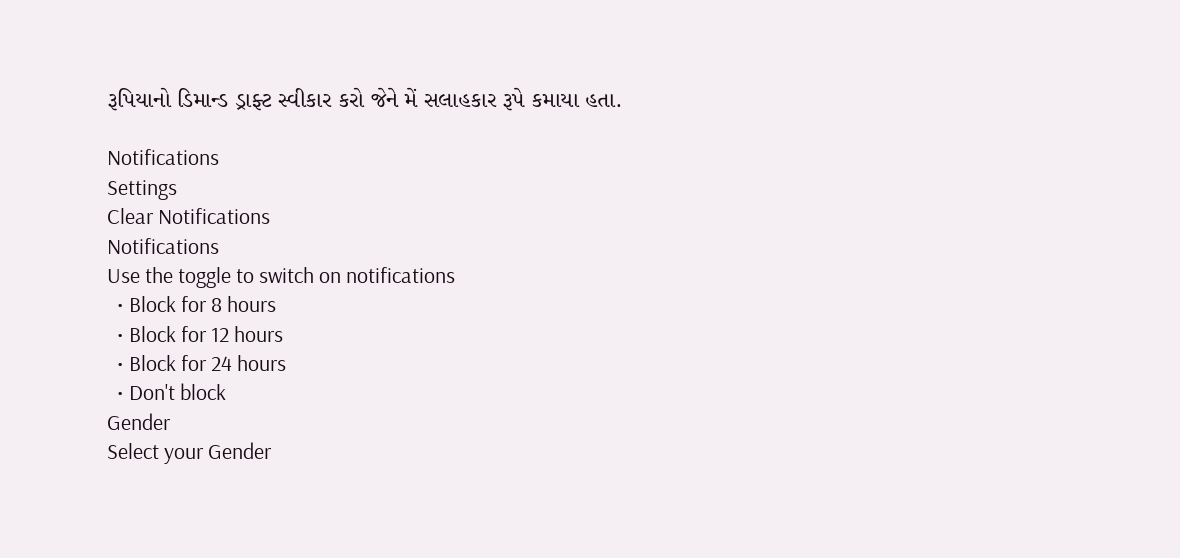રૂપિયાનો ડિમાન્ડ ડ્રાફ્ટ સ્વીકાર કરો જેને મેં સલાહકાર રૂપે કમાયા હતા.

Notifications
Settings
Clear Notifications
Notifications
Use the toggle to switch on notifications
  • Block for 8 hours
  • Block for 12 hours
  • Block for 24 hours
  • Don't block
Gender
Select your Gender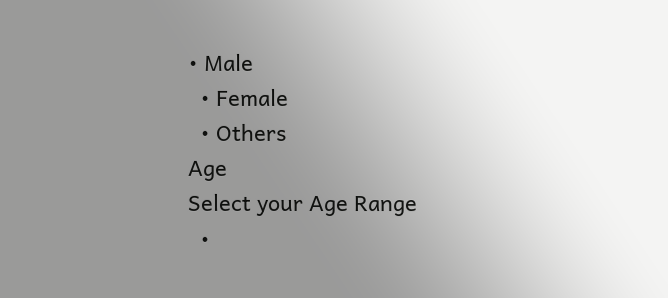• Male
  • Female
  • Others
Age
Select your Age Range
  •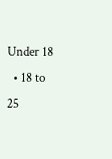Under 18
  • 18 to 25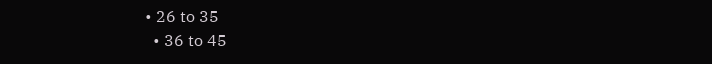• 26 to 35
  • 36 to 45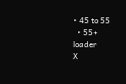• 45 to 55
  • 55+
loader
X